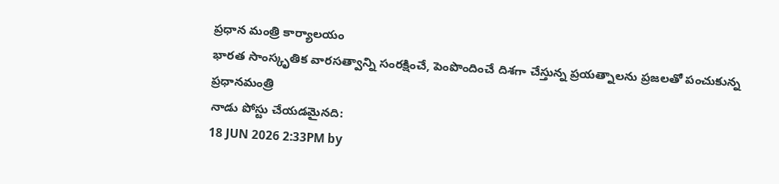ప్రధాన మంత్రి కార్యాలయం
భారత సాంస్కృతిక వారసత్వాన్ని సంరక్షించే, పెంపొందించే దిశగా చేస్తున్న ప్రయత్నాలను ప్రజలతో పంచుకున్న ప్రధానమంత్రి
నాడు పోస్టు చేయడమైనది:
18 JUN 2026 2:33PM by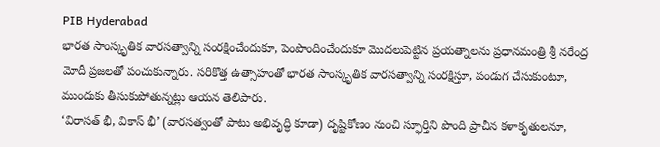PIB Hyderabad
భారత సాంస్కృతిక వారసత్వాన్ని సంరక్షించేందుకూ, పెంపొందించేందుకూ మొదలుపెట్టిన ప్రయత్నాలను ప్రధానమంత్రి శ్రీ నరేంద్ర మోదీ ప్రజలతో పంచుకున్నారు. సరికొత్త ఉత్సాహంతో భారత సాంస్కృతిక వారసత్వాన్ని సంరక్షిస్తూ, పండుగ చేసుకుంటూ, ముందుకు తీసుకుపోతున్నట్లు ఆయన తెలిపారు.
‘విరాసత్ భీ, వికాస్ భీ’ (వారసత్వంతో పాటు అభివృద్ధి కూడా) దృష్టికోణం నుంచి స్ఫూర్తిని పొంది ప్రాచీన కళాకృతులనూ,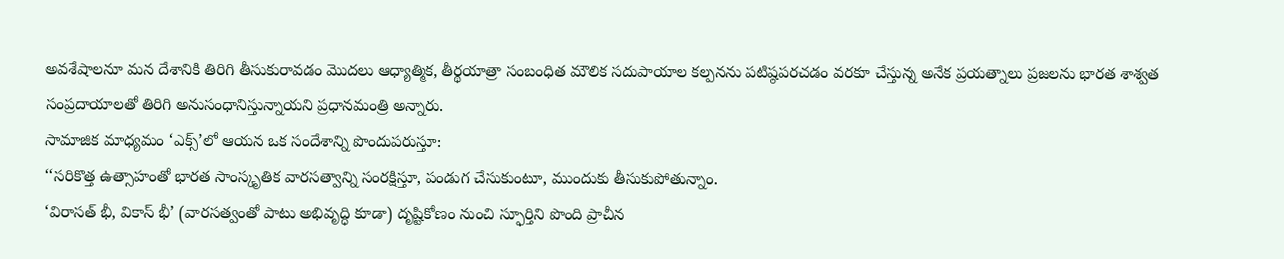అవశేషాలనూ మన దేశానికి తిరిగి తీసుకురావడం మొదలు ఆధ్యాత్మిక, తీర్థయాత్రా సంబంధిత మౌలిక సదుపాయాల కల్పనను పటిష్ఠపరచడం వరకూ చేస్తున్న అనేక ప్రయత్నాలు ప్రజలను భారత శాశ్వత సంప్రదాయాలతో తిరిగి అనుసంధానిస్తున్నాయని ప్రధానమంత్రి అన్నారు.
సామాజిక మాధ్యమం ‘ఎక్స్’లో ఆయన ఒక సందేశాన్ని పొందుపరుస్తూ:
‘‘సరికొత్త ఉత్సాహంతో భారత సాంస్కృతిక వారసత్వాన్ని సంరక్షిస్తూ, పండుగ చేసుకుంటూ, ముందుకు తీసుకుపోతున్నాం.
‘విరాసత్ భీ, వికాస్ భీ’ (వారసత్వంతో పాటు అభివృద్ధి కూడా) దృష్టికోణం నుంచి స్ఫూర్తిని పొంది ప్రాచీన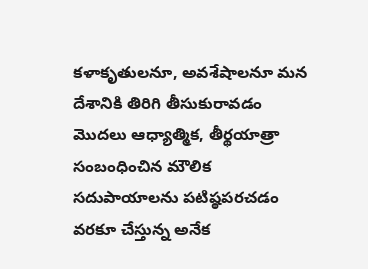కళాకృతులనూ, అవశేషాలనూ మన దేశానికి తిరిగి తీసుకురావడం మొదలు ఆధ్యాత్మిక, తీర్థయాత్రా సంబంధించిన మౌలిక సదుపాయాలను పటిష్ఠపరచడం వరకూ చేస్తున్న అనేక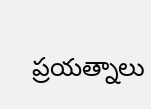ప్రయత్నాలు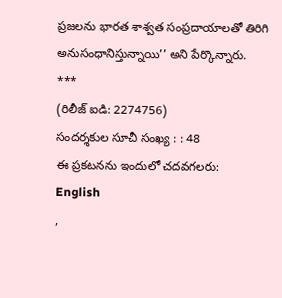ప్రజలను భారత శాశ్వత సంప్రదాయాలతో తిరిగి అనుసంధానిస్తున్నాయి’’ అని పేర్కొన్నారు.
***
(రిలీజ్ ఐడి: 2274756)
సందర్శకుల సూచీ సంఖ్య : : 48
ఈ ప్రకటనను ఇందులో చదవగలరు:
English
,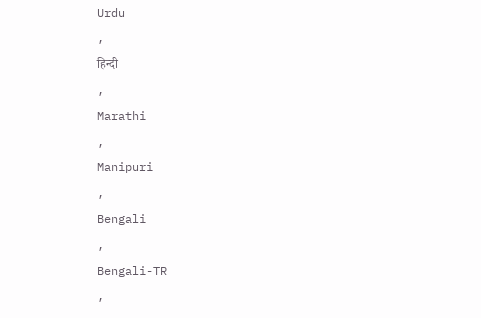Urdu
,
हिन्दी
,
Marathi
,
Manipuri
,
Bengali
,
Bengali-TR
,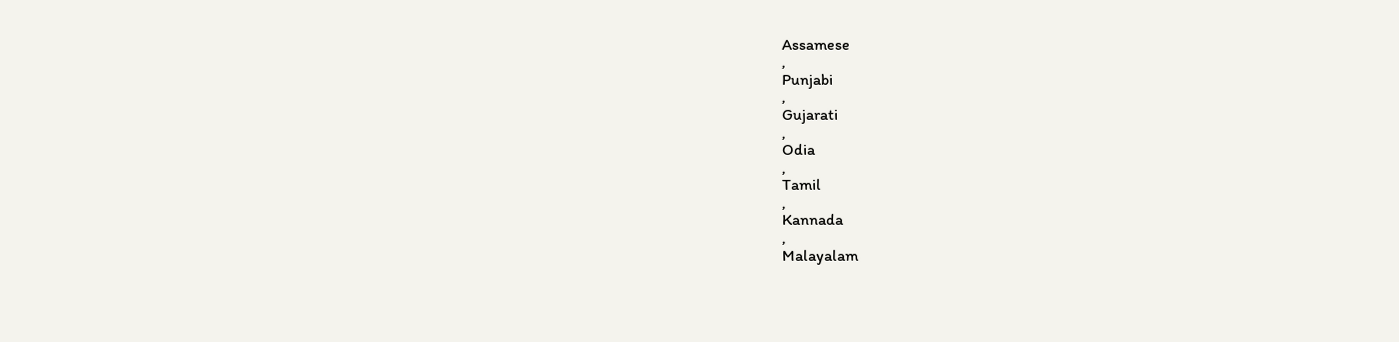Assamese
,
Punjabi
,
Gujarati
,
Odia
,
Tamil
,
Kannada
,
Malayalam